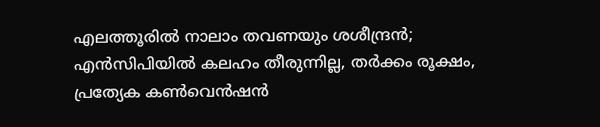എലത്തൂരിൽ നാലാം തവണയും ശശീന്ദ്രൻ; എൻസിപിയിൽ കലഹം തീരുന്നില്ല, തര്‍ക്കം രൂക്ഷം, പ്രത്യേക കണ്‍വെൻഷൻ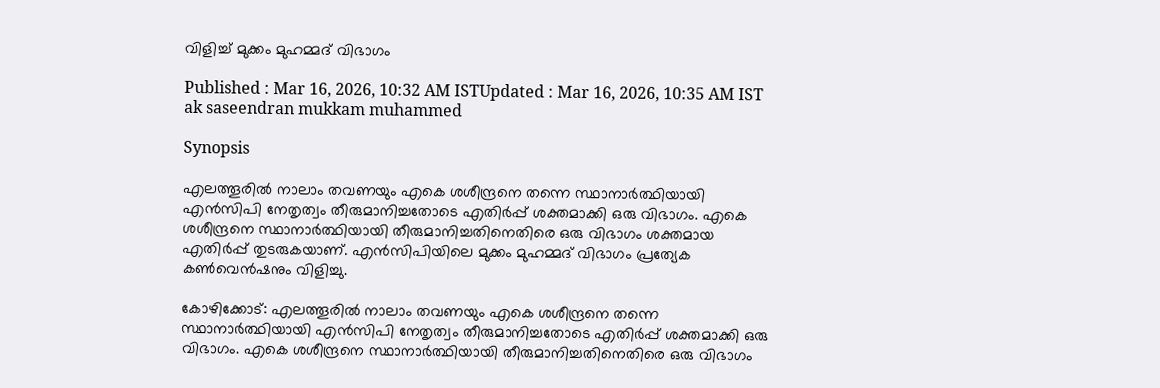വിളിച്ച് മുക്കം മുഹമ്മദ് വിഭാഗം

Published : Mar 16, 2026, 10:32 AM ISTUpdated : Mar 16, 2026, 10:35 AM IST
ak saseendran mukkam muhammed

Synopsis

എലത്തൂരിൽ നാലാം തവണയും എകെ ശശീന്ദ്രനെ തന്നെ സ്ഥാനാര്‍ത്ഥിയായി എൻസിപി നേതൃത്വം തീരുമാനിച്ചതോടെ എതിര്‍പ്പ് ശക്തമാക്കി ഒരു വിഭാഗം. എകെ ശശീന്ദ്രനെ സ്ഥാനാര്‍ത്ഥിയായി തീരുമാനിച്ചതിനെതിരെ ഒരു വിഭാഗം ശക്തമായ എതിര്‍പ്പ് തുടരുകയാണ്. എൻസിപിയിലെ മുക്കം മുഹമ്മദ് വിഭാഗം പ്രത്യേക കണ്‍വെൻഷനും വിളിച്ചു.

കോഴിക്കോട്: എലത്തൂരിൽ നാലാം തവണയും എകെ ശശീന്ദ്രനെ തന്നെ സ്ഥാനാര്‍ത്ഥിയായി എൻസിപി നേതൃത്വം തീരുമാനിച്ചതോടെ എതിര്‍പ്പ് ശക്തമാക്കി ഒരു വിഭാഗം. എകെ ശശീന്ദ്രനെ സ്ഥാനാര്‍ത്ഥിയായി തീരുമാനിച്ചതിനെതിരെ ഒരു വിഭാഗം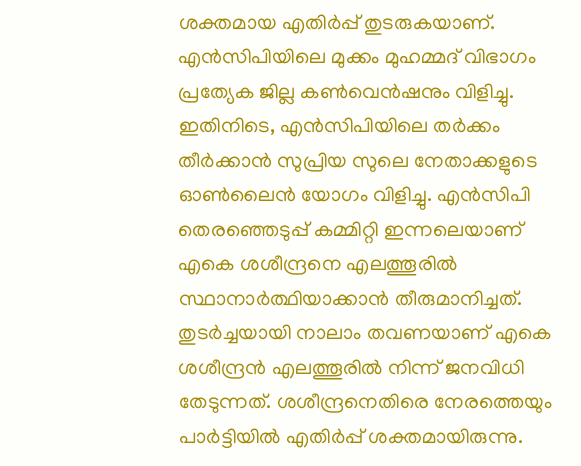ശക്തമായ എതിര്‍പ്പ് തുടരുകയാണ്. എൻസിപിയിലെ മുക്കം മുഹമ്മദ് വിഭാഗം പ്രത്യേക ജില്ല കണ്‍വെൻഷനും വിളിച്ചു. ഇതിനിടെ, എൻസിപിയിലെ തര്‍ക്കം തീര്‍ക്കാൻ സുപ്രിയ സുലെ നേതാക്കളുടെ ഓണ്‍ലൈൻ യോഗം വിളിച്ചു. എൻസിപി തെരഞ്ഞെടുപ്പ് കമ്മിറ്റി ഇന്നലെയാണ് എകെ ശശീന്ദ്രനെ എലത്തൂരിൽ സ്ഥാനാര്‍ത്ഥിയാക്കാൻ തീരുമാനിച്ചത്. തുടര്‍ച്ചയായി നാലാം തവണയാണ് എകെ ശശീന്ദ്രൻ എലത്തൂരിൽ നിന്ന് ജനവിധി തേടുന്നത്. ശശീന്ദ്രനെതിരെ നേരത്തെയും പാര്‍ട്ടിയിൽ എതിര്‍പ്പ് ശക്തമായിരുന്നു.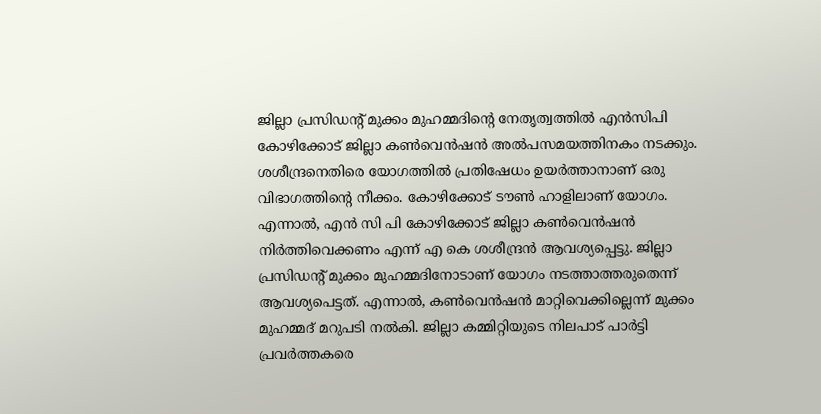ജില്ലാ പ്രസിഡന്‍റ് മുക്കം മുഹമ്മദിന്‍റെ നേതൃത്വത്തിൽ എൻസിപി കോഴിക്കോട് ജില്ലാ കൺവെൻഷൻ അൽപസമയത്തിനകം നടക്കും. ശശീന്ദ്രനെതിരെ യോഗത്തിൽ പ്രതിഷേധം ഉയര്‍ത്താനാണ് ഒരു വിഭാഗത്തിന്‍റെ നീക്കം. കോഴിക്കോട് ടൗൺ ഹാളിലാണ് യോഗം. എന്നാൽ, എൻ സി പി കോഴിക്കോട് ജില്ലാ കൺവെൻഷൻ നിർത്തിവെക്കണം എന്ന് എ കെ ശശീന്ദ്രൻ ആവശ്യപ്പെട്ടു. ജില്ലാ പ്രസിഡന്റ്‌ മുക്കം മുഹമ്മദിനോടാണ് യോഗം നടത്താത്തരുതെന്ന് ആവശ്യപെട്ടത്. എന്നാൽ, കൺവെൻഷൻ മാറ്റിവെക്കില്ലെന്ന് മുക്കം മുഹമ്മദ്‌ മറുപടി നൽകി. ജില്ലാ കമ്മിറ്റിയുടെ നിലപാട് പാർട്ടി പ്രവർത്തകരെ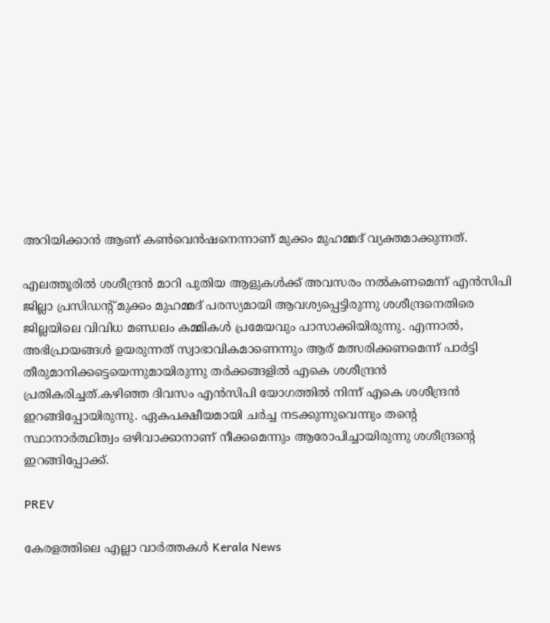അറിയിക്കാൻ ആണ് കൺവെൻഷനെന്നാണ് മുക്കം മുഹമ്മദ്‌ വ്യക്തമാക്കുന്നത്.

എലത്തൂരിൽ ശശീന്ദ്രൻ മാറി പുതിയ ആളുകള്‍ക്ക് അവസരം നല്‍കണമെന്ന് എൻസിപി ജില്ലാ പ്രസിഡന്റ് മുക്കം മുഹമ്മദ് പരസ്യമായി ആവശ്യപ്പെട്ടിരുന്നു ശശീന്ദ്രനെതിരെ ജില്ലയിലെ വിവിധ മണ്ഡലം കമ്മികള്‍ പ്രമേയവും പാസാക്കിയിരുന്നു. എന്നാല്‍, അഭിപ്രായങ്ങള്‍ ഉയരുന്നത് സ്വാഭാവികമാണെന്നും ആര് മത്സരിക്കണമെന്ന് പാര്‍ട്ടി തീരുമാനിക്കട്ടെയെന്നുമായിരുന്നു തര്‍ക്കങ്ങളിൽ എകെ ശശീന്ദ്രൻ പ്രതികരിച്ചത്.കഴിഞ്ഞ ദിവസം എൻസിപി യോഗത്തിൽ നിന്ന് എകെ ശശീന്ദ്രൻ ഇറങ്ങിപ്പോയിരുന്നു. ഏകപക്ഷീയമായി ചർച്ച നടക്കുന്നുവെന്നും തന്‍റെ സ്ഥാനാർത്ഥിത്വം ഒഴിവാക്കാനാണ് നീക്കമെന്നും ആരോപിച്ചായിരുന്നു ശശീന്ദ്രന്‍റെ ഇറങ്ങിപ്പോക്ക്.

PREV

കേരളത്തിലെ എല്ലാ വാർത്തകൾ Kerala News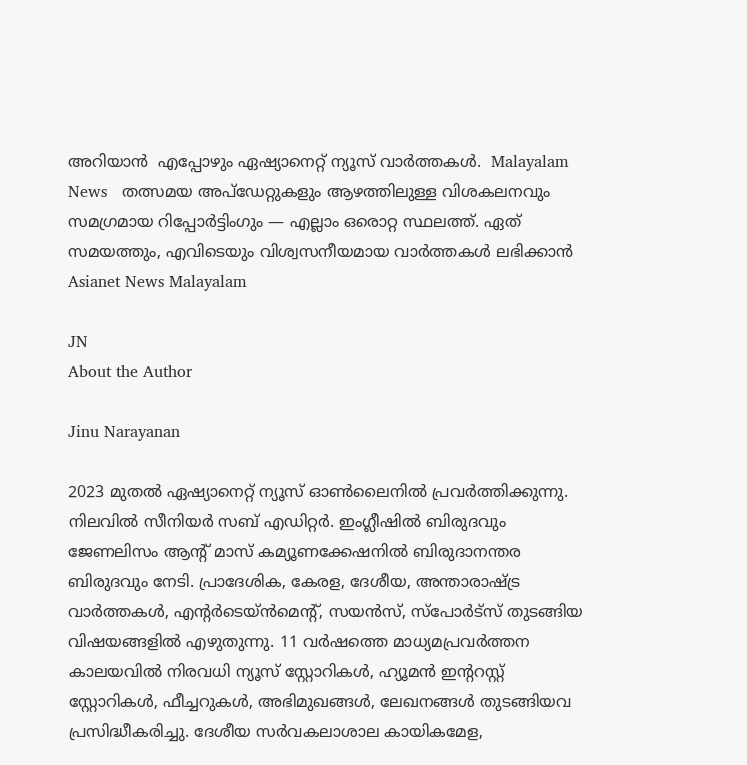അറിയാൻ  എപ്പോഴും ഏഷ്യാനെറ്റ് ന്യൂസ് വാർത്തകൾ.  Malayalam News   തത്സമയ അപ്‌ഡേറ്റുകളും ആഴത്തിലുള്ള വിശകലനവും സമഗ്രമായ റിപ്പോർട്ടിംഗും — എല്ലാം ഒരൊറ്റ സ്ഥലത്ത്. ഏത് സമയത്തും, എവിടെയും വിശ്വസനീയമായ വാർത്തകൾ ലഭിക്കാൻ Asianet News Malayalam

JN
About the Author

Jinu Narayanan

2023 മുതൽ ഏഷ്യാനെറ്റ് ന്യൂസ് ഓണ്‍ലൈനിൽ പ്രവര്‍ത്തിക്കുന്നു. നിലവിൽ സീനിയര്‍ സബ് എഡിറ്റര്‍. ഇംഗ്ലീഷിൽ ബിരുദവും ജേണലിസം ആന്‍റ് മാസ് കമ്യൂണക്കേഷനിൽ ബിരുദാനന്തര ബിരുദവും നേടി. പ്രാദേശിക, കേരള, ദേശീയ, അന്താരാഷ്ട്ര വാര്‍ത്തകള്‍, എന്റർടെയ്ൻമെൻ്റ്, സയൻസ്, സ്പോര്‍ട്സ് തുടങ്ങിയ വിഷയങ്ങളിൽ എഴുതുന്നു. 11 വര്‍ഷത്തെ മാധ്യമപ്രവര്‍ത്തന കാലയവിൽ നിരവധി ന്യൂസ് സ്റ്റോറികള്‍, ഹ്യൂമൻ ഇന്‍ററസ്റ്റ് സ്റ്റോറികള്‍, ഫീച്ചറുകള്‍, അഭിമുഖങ്ങള്‍, ലേഖനങ്ങള്‍ തുടങ്ങിയവ പ്രസിദ്ധീകരിച്ചു. ദേശീയ സര്‍വകലാശാല കായികമേള,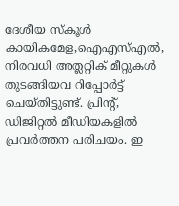ദേശീയ സ്കൂള്‍ കായികമേള,ഐഎസ്എൽ, നിരവധി അത്ലറ്റിക് മീറ്റുകള്‍ തുടങ്ങിയവ റിപ്പോര്‍ട്ട് ചെയ്തിട്ടുണ്ട്. പ്രിന്‍റ്, ഡിജിറ്റൽ മീഡിയകളിൽ പ്രവര്‍ത്തന പരിചയം. ഇ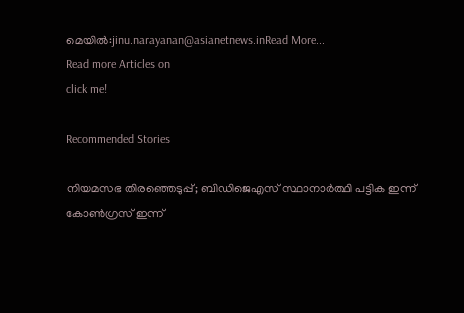മെയിൽ:jinu.narayanan@asianetnews.inRead More...
Read more Articles on
click me!

Recommended Stories

നിയമസഭ തിരഞ്ഞെടുപ്പ്; ബിഡിജെഎസ് സ്ഥാനാർത്ഥി പട്ടിക ഇന്ന്
കോൺഗ്രസ് ഇന്ന്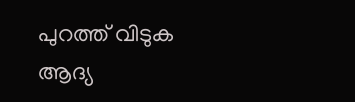പുറത്ത് വിടുക ആദ്യ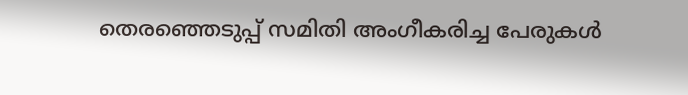തെരഞ്ഞെടുപ്പ് സമിതി അംഗീകരിച്ച പേരുകൾ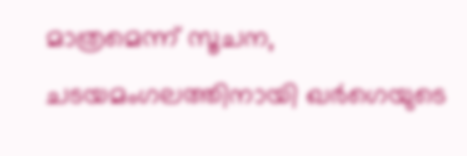മാത്രമെന്ന് സൂചന, ചടയമംഗലത്തിനായി ഖർഗെയുടെ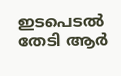ഇടപെടൽ തേടി ആർ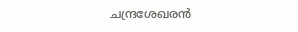ചന്ദ്രശേഖരൻ